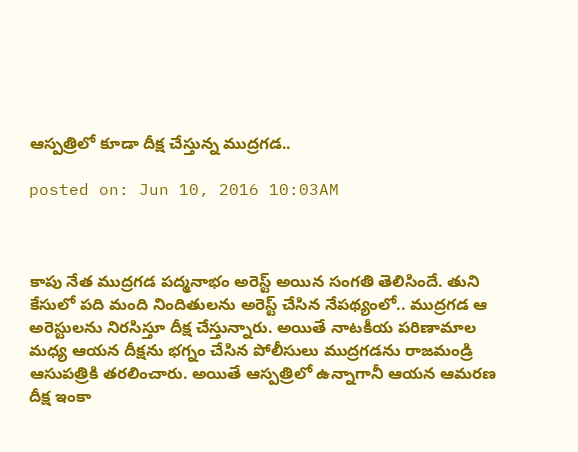ఆస్పత్రిలో కూడా దీక్ష చేస్తున్న ముద్రగడ..

posted on: Jun 10, 2016 10:03AM



కాపు నేత ముద్రగడ పద్మనాభం అరెస్ట్ అయిన సంగతి తెలిసిందే. తుని కేసులో పది మంది నిందితులను అరెస్ట్ చేసిన నేపథ్యంలో.. ముద్రగడ ఆ అరెస్టులను నిరసిస్తూ దీక్ష చేస్తున్నారు. అయితే నాటకీయ పరిణామాల మధ్య ఆయన దీక్షను భగ్నం చేసిన పోలీసులు ముద్రగడను రాజమండ్రి ఆసుపత్రికి తరలించారు. అయితే ఆస్పత్రిలో ఉన్నాగానీ ఆయన ఆమరణ దీక్ష ఇంకా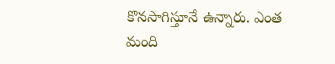కొనసాగిస్తూనే ఉన్నారు. ఎంత మంది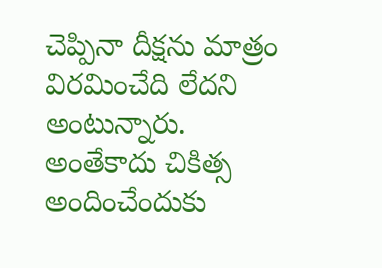చెప్పినా దీక్షను మాత్రం విరమించేది లేదని అంటున్నారు. అంతేకాదు చికిత్స అందించేందుకు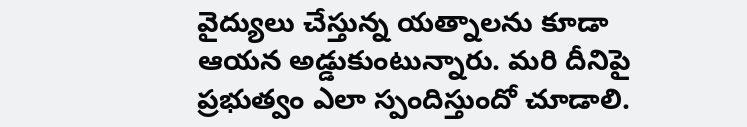వైద్యులు చేస్తున్న యత్నాలను కూడా ఆయన అడ్డుకుంటున్నారు. మరి దీనిపై ప్రభుత్వం ఎలా స్పందిస్తుందో చూడాలి.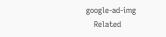google-ad-img
    Related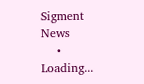Sigment News
    • Loading...